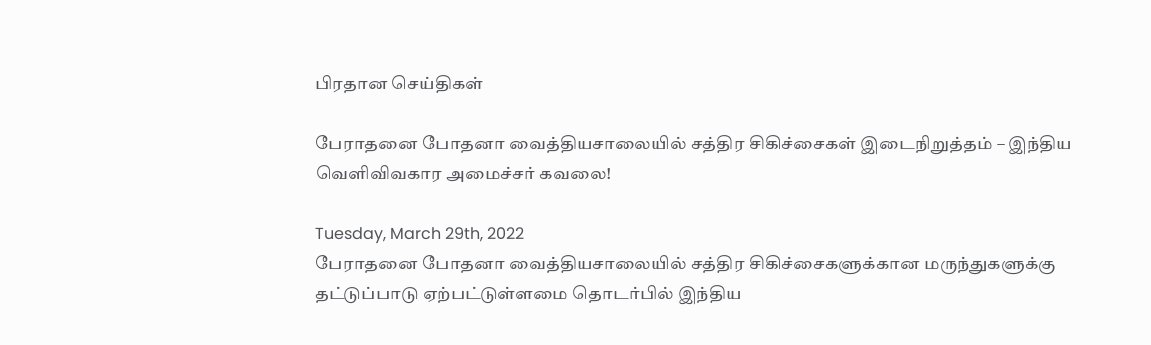பிரதான செய்திகள்

பேராதனை போதனா வைத்தியசாலையில் சத்திர சிகிச்சைகள் இடைநிறுத்தம் – இந்திய வெளிவிவகார அமைச்சர் கவலை!

Tuesday, March 29th, 2022
பேராதனை போதனா வைத்தியசாலையில் சத்திர சிகிச்சைகளுக்கான மருந்துகளுக்கு தட்டுப்பாடு ஏற்பட்டுள்ளமை தொடர்பில் இந்திய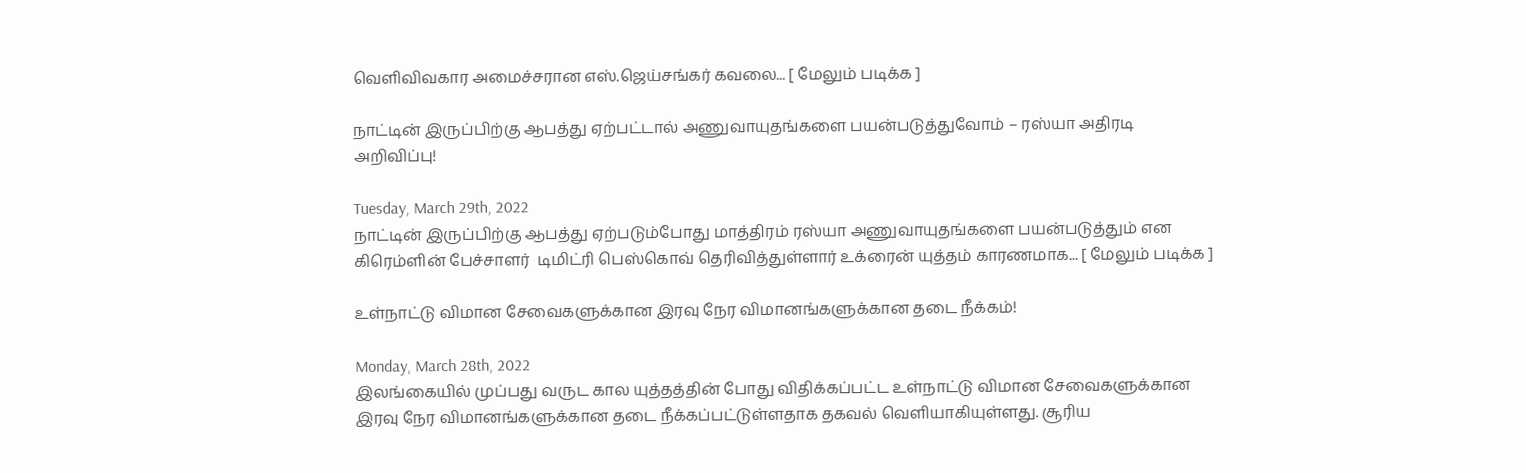வெளிவிவகார அமைச்சரான எஸ்.ஜெய்சங்கர் கவலை... [ மேலும் படிக்க ]

நாட்டின் இருப்பிற்கு ஆபத்து ஏற்பட்டால் அணுவாயுதங்களை பயன்படுத்துவோம் – ரஸ்யா அதிரடி அறிவிப்பு!

Tuesday, March 29th, 2022
நாட்டின் இருப்பிற்கு ஆபத்து ஏற்படும்போது மாத்திரம் ரஸ்யா அணுவாயுதங்களை பயன்படுத்தும் என கிரெம்ளின் பேச்சாளர்  டிமிட்ரி பெஸ்கொவ் தெரிவித்துள்ளார் உக்ரைன் யுத்தம் காரணமாக... [ மேலும் படிக்க ]

உள்நாட்டு விமான சேவைகளுக்கான இரவு நேர விமானங்களுக்கான தடை நீக்கம்!

Monday, March 28th, 2022
இலங்கையில் முப்பது வருட கால யுத்தத்தின் போது விதிக்கப்பட்ட உள்நாட்டு விமான சேவைகளுக்கான இரவு நேர விமானங்களுக்கான தடை நீக்கப்பட்டுள்ளதாக தகவல் வெளியாகியுள்ளது. சூரிய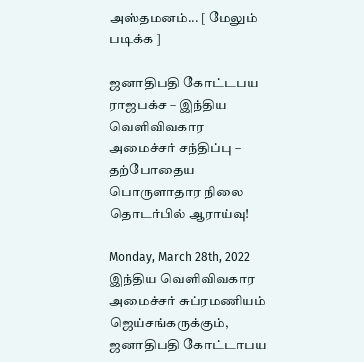அஸ்தமனம்... [ மேலும் படிக்க ]

ஜனாதிபதி கோட்டபய ராஜபக்ச – இந்திய வெளிவிவகார அமைச்சர் சந்திப்பு – தற்போதைய பொருளாதார நிலை தொடர்பில் ஆராய்வு!

Monday, March 28th, 2022
இந்திய வெளிவிவகார அமைச்சர் சுப்ரமணியம் ஜெய்சங்கருக்கும், ஜனாதிபதி கோட்டாபய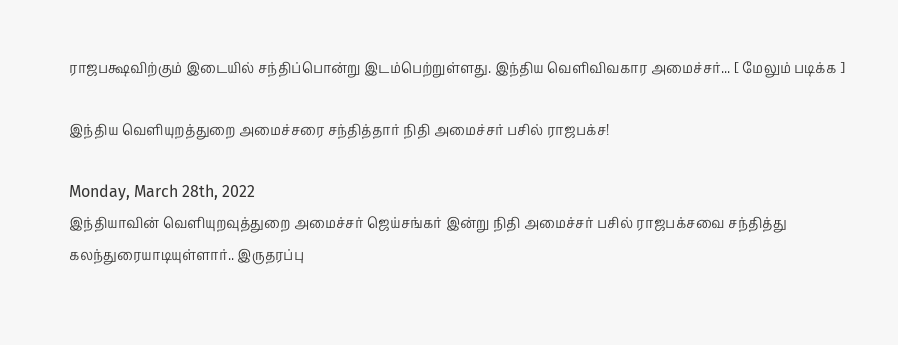ராஜபக்ஷவிற்கும் இடையில் சந்திப்பொன்று இடம்பெற்றுள்ளது. இந்திய வெளிவிவகார அமைச்சர்... [ மேலும் படிக்க ]

இந்திய வெளியுறத்துறை அமைச்சரை சந்தித்தார் நிதி அமைச்சர் பசில் ராஜபக்ச!

Monday, March 28th, 2022
இந்தியாவின் வெளியுறவுத்துறை அமைச்சர் ஜெய்சங்கர் இன்று நிதி அமைச்சர் பசில் ராஜபக்சவை சந்தித்து கலந்துரையாடியுள்ளார்.. இருதரப்பு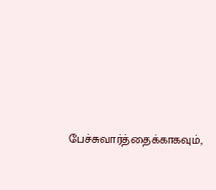பேச்சுவார்த்தைக்காகவும்,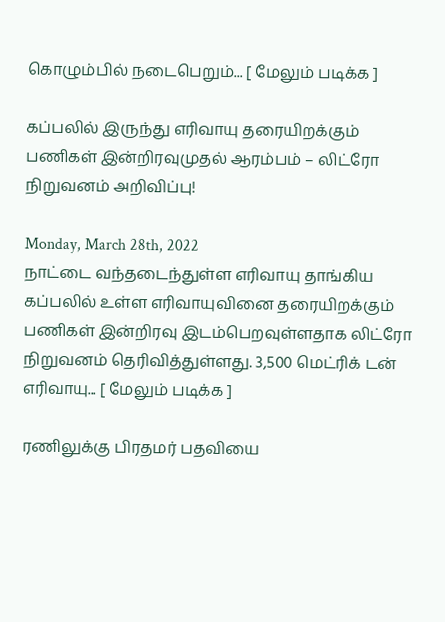கொழும்பில் நடைபெறும்... [ மேலும் படிக்க ]

கப்பலில் இருந்து எரிவாயு தரையிறக்கும் பணிகள் இன்றிரவுமுதல் ஆரம்பம் – லிட்ரோ நிறுவனம் அறிவிப்பு!

Monday, March 28th, 2022
நாட்டை வந்தடைந்துள்ள எரிவாயு தாங்கிய கப்பலில் உள்ள எரிவாயுவினை தரையிறக்கும் பணிகள் இன்றிரவு இடம்பெறவுள்ளதாக லிட்ரோ நிறுவனம் தெரிவித்துள்ளது. 3,500 மெட்ரிக் டன் எரிவாயு... [ மேலும் படிக்க ]

ரணிலுக்கு பிரதமர் பதவியை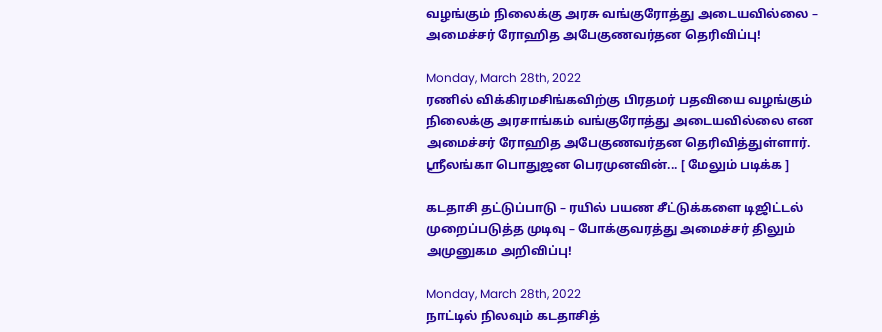வழங்கும் நிலைக்கு அரசு வங்குரோத்து அடையவில்லை – அமைச்சர் ரோஹித அபேகுணவர்தன தெரிவிப்பு!

Monday, March 28th, 2022
ரணில் விக்கிரமசிங்கவிற்கு பிரதமர் பதவியை வழங்கும் நிலைக்கு அரசாங்கம் வங்குரோத்து அடையவில்லை என அமைச்சர் ரோஹித அபேகுணவர்தன தெரிவித்துள்ளார். ஶ்ரீலங்கா பொதுஜன பெரமுனவின்... [ மேலும் படிக்க ]

கடதாசி தட்டுப்பாடு – ரயில் பயண சீட்டுக்களை டிஜிட்டல் முறைப்படுத்த முடிவு – போக்குவரத்து அமைச்சர் திலும் அமுனுகம அறிவிப்பு!

Monday, March 28th, 2022
நாட்டில் நிலவும் கடதாசித்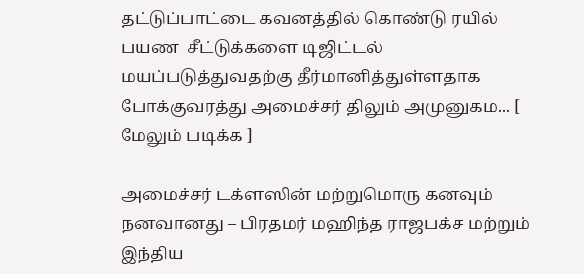தட்டுப்பாட்டை கவனத்தில் கொண்டு ரயில் பயண  சீட்டுக்களை டிஜிட்டல் மயப்படுத்துவதற்கு தீர்மானித்துள்ளதாக போக்குவரத்து அமைச்சர் திலும் அமுனுகம... [ மேலும் படிக்க ]

அமைச்சர் டக்ளஸின் மற்றுமொரு கனவும் நனவானது – பிரதமர் மஹிந்த ராஜபக்ச மற்றும் இந்திய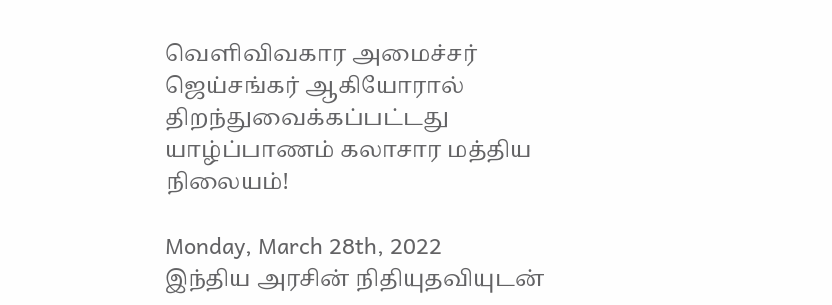வெளிவிவகார அமைச்சர் ஜெய்சங்கர் ஆகியோரால் திறந்துவைக்கப்பட்டது யாழ்ப்பாணம் கலாசார மத்திய நிலையம்!

Monday, March 28th, 2022
இந்திய அரசின் நிதியுதவியுடன்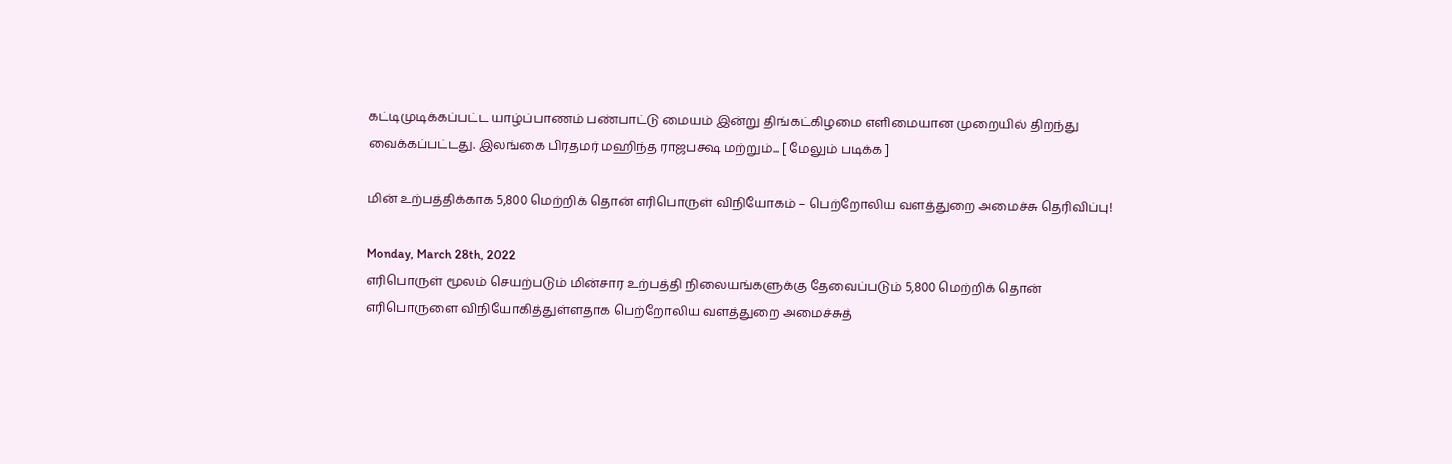கட்டிமுடிக்கப்பட்ட யாழ்ப்பாணம் பண்பாட்டு மையம் இன்று திங்கட்கிழமை எளிமையான முறையில் திறந்து வைக்கப்பட்டது. இலங்கை பிரதமர் மஹிந்த ராஜபக்ஷ மற்றும்... [ மேலும் படிக்க ]

மின் உற்பத்திக்காக 5,800 மெற்றிக் தொன் எரிபொருள் விநியோகம் – பெற்றோலிய வளத்துறை அமைச்சு தெரிவிப்பு!

Monday, March 28th, 2022
எரிபொருள் மூலம் செயற்படும் மின்சார உற்பத்தி நிலையங்களுக்கு தேவைப்படும் 5,800 மெற்றிக் தொன் எரிபொருளை விநியோகித்துள்ளதாக பெற்றோலிய வளத்துறை அமைச்சுத்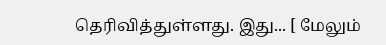தெரிவித்துள்ளது. இது... [ மேலும்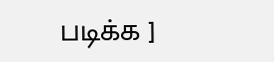படிக்க ]